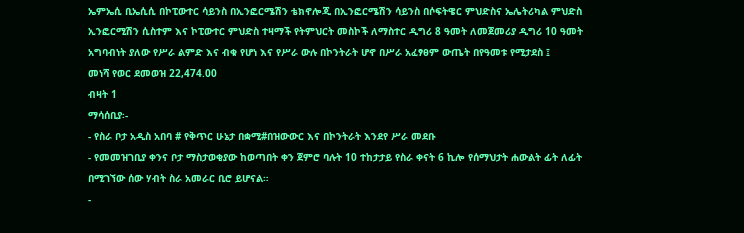ኤምኤሲ ቢኤሲሲ በኮፒውተር ሳይንስ በኢንፎርሜሽን ቴክኖሎጂ በኢንፎርሜሽን ሳይንስ በሶፍትዌር ምህድስና ኤሌትሪካል ምህድስ ኢንፎርሚሽን ሲስተም እና ኮፒውተር ምህድስ ተዛማች የትምህርት መስኮች ለማስተር ዲግሪ 8 ዓመት ለመጀመሪያ ዲግሪ 10 ዓመት አግባብነት ያለው የሥራ ልምድ እና ብቁ የሆነ እና የሥራ ውሉ በኮንትራት ሆኖ በሥራ አፈፃፀም ውጤት በየዓመቱ የሚታደስ ፤
መነሻ የወር ደመወዝ 22,474.00
ብዛት 1
ማሳሰቢያ፡-
- የስራ ቦታ አዲስ አበባ # የቅጥር ሁኔታ በቋሚ#በዝውውር እና በኮንትራት እንደየ ሥራ መደቡ
- የመመዝገቢያ ቀንና ቦታ ማስታወቂያው ከወጣበት ቀን ጀምሮ ባሉት 10 ተከታታይ የስራ ቀናት 6 ኪሎ የሰማህታት ሐውልት ፊት ለፊት በሚገኘው ሰው ሃብት ስራ አመራር ቢሮ ይሆናል።
-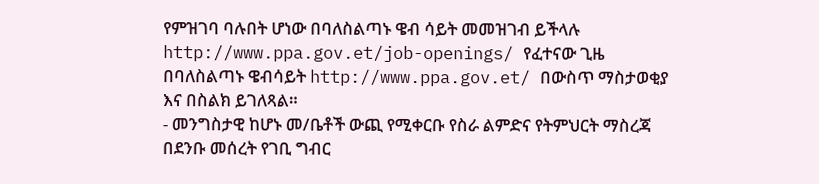የምዝገባ ባሉበት ሆነው በባለስልጣኑ ዌብ ሳይት መመዝገብ ይችላሉ http://www.ppa.gov.et/job-openings/ የፈተናው ጊዜ በባለስልጣኑ ዌብሳይት http://www.ppa.gov.et/ በውስጥ ማስታወቂያ እና በስልክ ይገለጻል።
- መንግስታዊ ከሆኑ መ/ቤቶች ውጪ የሚቀርቡ የስራ ልምድና የትምህርት ማስረጃ በደንቡ መሰረት የገቢ ግብር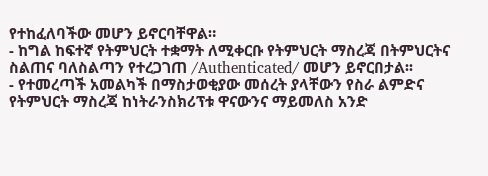የተከፈለባችው መሆን ይኖርባቸዋል።
- ከግል ከፍተኛ የትምህርት ተቋማት ለሚቀርቡ የትምህርት ማስረጃ በትምህርትና ስልጠና ባለስልጣን የተረጋገጠ /Authenticated/ መሆን ይኖርበታል፡፡
- የተመረጣች አመልካች በማስታወቂያው መሰረት ያላቸውን የስራ ልምድና የትምህርት ማስረጃ ከነትራንስክሪፕቱ ዋናውንና ማይመለስ አንድ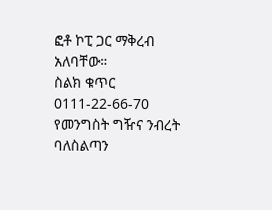ፎቶ ኮፒ ጋር ማቅረብ አለባቸው።
ስልክ ቁጥር 0111-22-66-70
የመንግስት ግዥና ንብረት ባለስልጣን